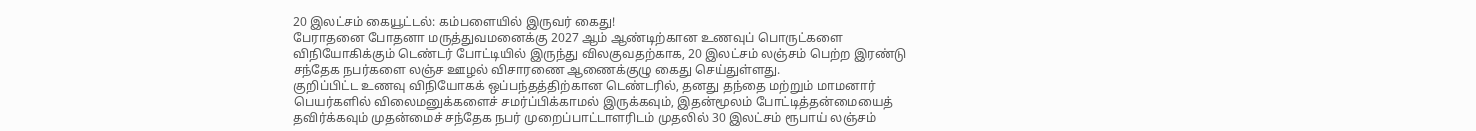20 இலட்சம் கையூட்டல்: கம்பளையில் இருவர் கைது!
பேராதனை போதனா மருத்துவமனைக்கு 2027 ஆம் ஆண்டிற்கான உணவுப் பொருட்களை விநியோகிக்கும் டெண்டர் போட்டியில் இருந்து விலகுவதற்காக, 20 இலட்சம் லஞ்சம் பெற்ற இரண்டு சந்தேக நபர்களை லஞ்ச ஊழல் விசாரணை ஆணைக்குழு கைது செய்துள்ளது.
குறிப்பிட்ட உணவு விநியோகக் ஒப்பந்தத்திற்கான டெண்டரில், தனது தந்தை மற்றும் மாமனார் பெயர்களில் விலைமனுக்களைச் சமர்ப்பிக்காமல் இருக்கவும், இதன்மூலம் போட்டித்தன்மையைத் தவிர்க்கவும் முதன்மைச் சந்தேக நபர் முறைப்பாட்டாளரிடம் முதலில் 30 இலட்சம் ரூபாய் லஞ்சம்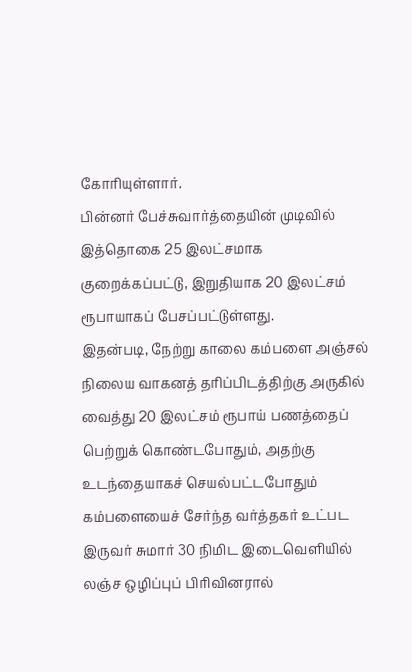கோரியுள்ளார்.
பின்னர் பேச்சுவார்த்தையின் முடிவில் இத்தொகை 25 இலட்சமாக குறைக்கப்பட்டு, இறுதியாக 20 இலட்சம் ரூபாயாகப் பேசப்பட்டுள்ளது.
இதன்படி, நேற்று காலை கம்பளை அஞ்சல் நிலைய வாகனத் தரிப்பிடத்திற்கு அருகில் வைத்து 20 இலட்சம் ரூபாய் பணத்தைப் பெற்றுக் கொண்டபோதும், அதற்கு உடந்தையாகச் செயல்பட்டபோதும் கம்பளையைச் சேர்ந்த வர்த்தகர் உட்பட இருவர் சுமார் 30 நிமிட இடைவெளியில் லஞ்ச ஒழிப்புப் பிரிவினரால்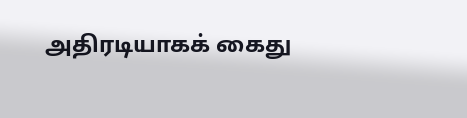அதிரடியாகக் கைது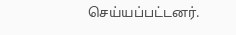செய்யப்பட்டனர்.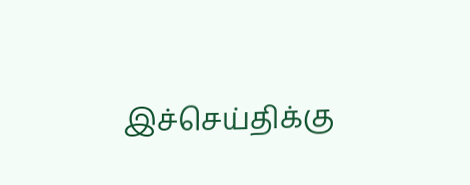இச்செய்திக்கு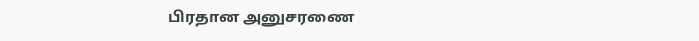பிரதான அனுசரணை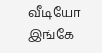வீடியோ இங்கே